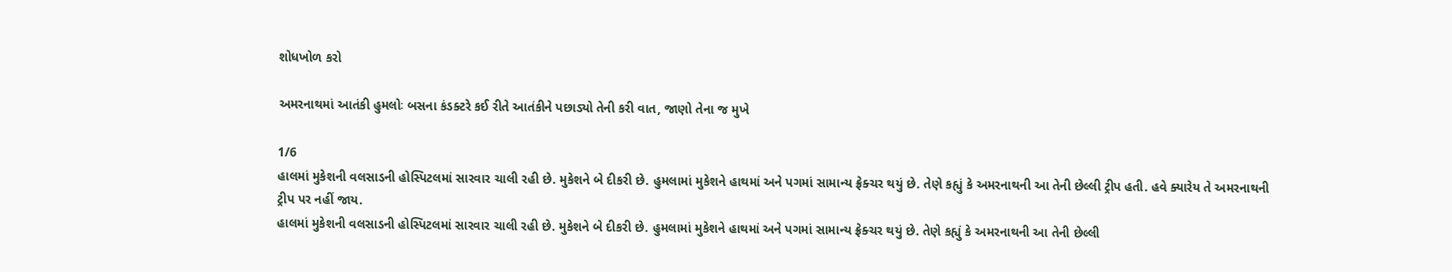શોધખોળ કરો

અમરનાથમાં આતંકી હુમલોઃ બસના કંડક્ટરે કઈ રીતે આતંકીને પછાડ્યો તેની કરી વાત, જાણો તેના જ મુખે

1/6
હાલમાં મુકેશની વલસાડની હોસ્પિટલમાં સારવાર ચાલી રહી છે. મુકેશને બે દીકરી છે. હુમલામાં મુકેશને હાથમાં અને પગમાં સામાન્ય ફ્રેક્ચર થયું છે. તેણે કહ્યું કે અમરનાથની આ તેની છેલ્લી ટ્રીપ હતી. હવે ક્યારેય તે અમરનાથની ટ્રીપ પર નહીં જાય.
હાલમાં મુકેશની વલસાડની હોસ્પિટલમાં સારવાર ચાલી રહી છે. મુકેશને બે દીકરી છે. હુમલામાં મુકેશને હાથમાં અને પગમાં સામાન્ય ફ્રેક્ચર થયું છે. તેણે કહ્યું કે અમરનાથની આ તેની છેલ્લી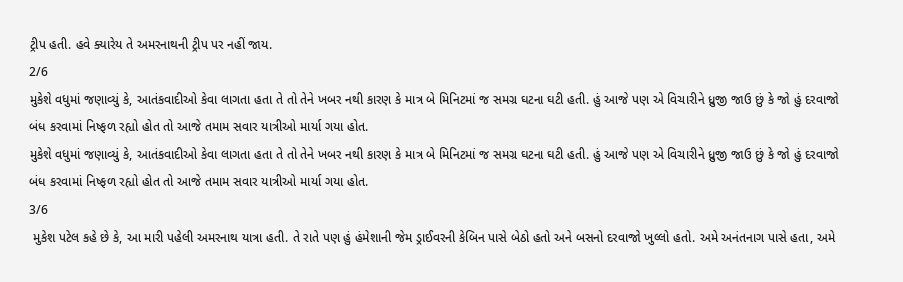ટ્રીપ હતી. હવે ક્યારેય તે અમરનાથની ટ્રીપ પર નહીં જાય.
2/6
મુકેશે વધુમાં જણાવ્યું કે, આતંકવાદીઓ કેવા લાગતા હતા તે તો તેને ખબર નથી કારણ કે માત્ર બે મિનિટમાં જ સમગ્ર ઘટના ઘટી હતી. હું આજે પણ એ વિચારીને ધ્રુજી જાઉ છું કે જો હું દરવાજો બંધ કરવામાં નિષ્ફળ રહ્યો હોત તો આજે તમામ સવાર યાત્રીઓ માર્યા ગયા હોત.
મુકેશે વધુમાં જણાવ્યું કે, આતંકવાદીઓ કેવા લાગતા હતા તે તો તેને ખબર નથી કારણ કે માત્ર બે મિનિટમાં જ સમગ્ર ઘટના ઘટી હતી. હું આજે પણ એ વિચારીને ધ્રુજી જાઉ છું કે જો હું દરવાજો બંધ કરવામાં નિષ્ફળ રહ્યો હોત તો આજે તમામ સવાર યાત્રીઓ માર્યા ગયા હોત.
3/6
 મુકેશ પટેલ કહે છે કે, આ મારી પહેલી અમરનાથ યાત્રા હતી. તે રાતે પણ હું હંમેશાની જેમ ડ્રાઈવરની કેબિન પાસે બેઠો હતો અને બસનો દરવાજો ખુલ્લો હતો. અમે અનંતનાગ પાસે હતા, અમે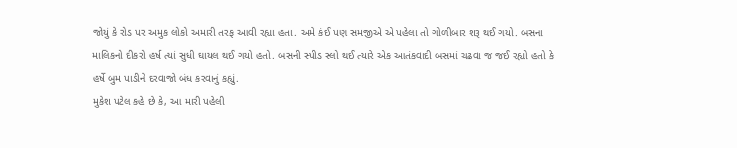જોયું કે રોડ પર અમુક લોકો અમારી તરફ આવી રહ્યા હતા. અમે કંઈ પણ સમજીએ એ પહેલા તો ગોળીબાર શરૂ થઈ ગયો. બસના માલિકનો દીકરો હર્ષ ત્યાં સુધી ઘાયલ થઈ ગયો હતો. બસની સ્પીડ સ્લો થઈ ત્યારે એક આતંકવાદી બસમાં ચઢવા જ જઈ રહ્યો હતો કે હર્ષે બુમ પાડીને દરવાજો બંધ કરવાનું કહ્યું.
મુકેશ પટેલ કહે છે કે, આ મારી પહેલી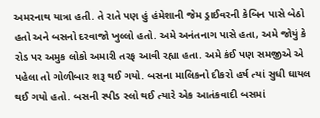અમરનાથ યાત્રા હતી. તે રાતે પણ હું હંમેશાની જેમ ડ્રાઈવરની કેબિન પાસે બેઠો હતો અને બસનો દરવાજો ખુલ્લો હતો. અમે અનંતનાગ પાસે હતા, અમે જોયું કે રોડ પર અમુક લોકો અમારી તરફ આવી રહ્યા હતા. અમે કંઈ પણ સમજીએ એ પહેલા તો ગોળીબાર શરૂ થઈ ગયો. બસના માલિકનો દીકરો હર્ષ ત્યાં સુધી ઘાયલ થઈ ગયો હતો. બસની સ્પીડ સ્લો થઈ ત્યારે એક આતંકવાદી બસમાં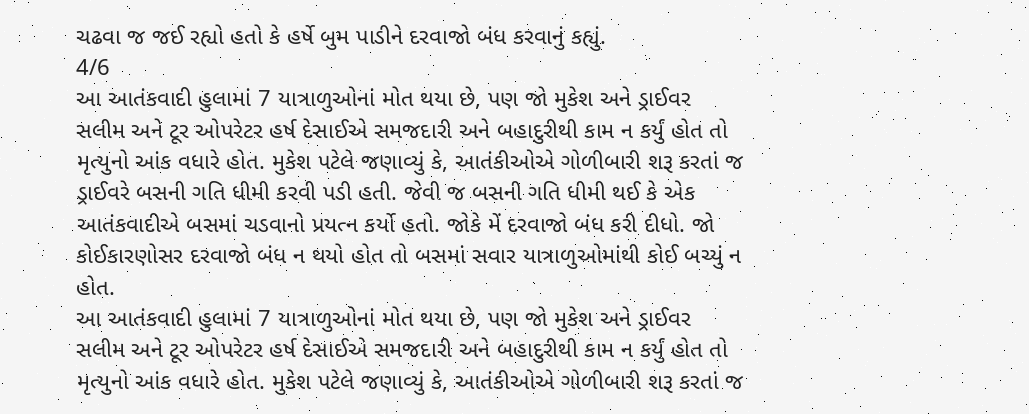ચઢવા જ જઈ રહ્યો હતો કે હર્ષે બુમ પાડીને દરવાજો બંધ કરવાનું કહ્યું.
4/6
આ આતંકવાદી હુલામાં 7 યાત્રાળુઓનાં મોત થયા છે, પણ જો મુકેશ અને ડ્રાઈવર સલીમ અને ટૂર ઓપરેટર હર્ષ દેસાઈએ સમજદારી અને બહાદુરીથી કામ ન કર્યું હોત તો મૃત્યુનો આંક વધારે હોત. મુકેશ પટેલે જણાવ્યું કે, આતંકીઓએ ગોળીબારી શરૂ કરતાં જ ડ્રાઈવરે બસની ગતિ ધીમી કરવી પડી હતી. જેવી જ બસની ગતિ ધીમી થઈ કે એક આતંકવાદીએ બસમાં ચડવાનો પ્રયત્ન કર્યો હતો. જોકે મેં દરવાજો બંધ કરી દીધો. જો કોઈકારણોસર દરવાજો બંધ ન થયો હોત તો બસમાં સવાર યાત્રાળુઓમાંથી કોઈ બચ્યું ન હોત.
આ આતંકવાદી હુલામાં 7 યાત્રાળુઓનાં મોત થયા છે, પણ જો મુકેશ અને ડ્રાઈવર સલીમ અને ટૂર ઓપરેટર હર્ષ દેસાઈએ સમજદારી અને બહાદુરીથી કામ ન કર્યું હોત તો મૃત્યુનો આંક વધારે હોત. મુકેશ પટેલે જણાવ્યું કે, આતંકીઓએ ગોળીબારી શરૂ કરતાં જ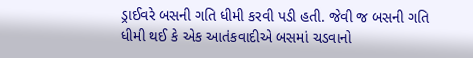ડ્રાઈવરે બસની ગતિ ધીમી કરવી પડી હતી. જેવી જ બસની ગતિ ધીમી થઈ કે એક આતંકવાદીએ બસમાં ચડવાનો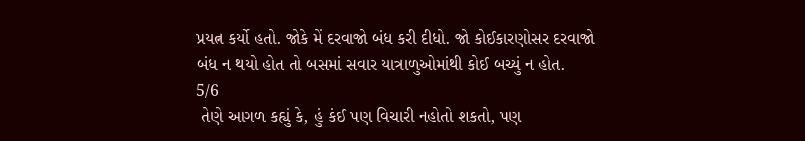પ્રયત્ન કર્યો હતો. જોકે મેં દરવાજો બંધ કરી દીધો. જો કોઈકારણોસર દરવાજો બંધ ન થયો હોત તો બસમાં સવાર યાત્રાળુઓમાંથી કોઈ બચ્યું ન હોત.
5/6
 તેણે આગળ કહ્યું કે, હું કંઈ પણ વિચારી નહોતો શકતો, પણ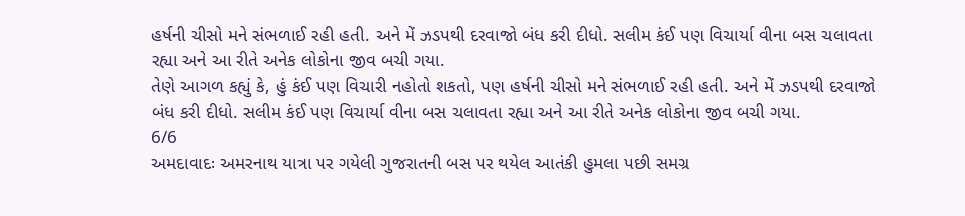હર્ષની ચીસો મને સંભળાઈ રહી હતી. અને મેં ઝડપથી દરવાજો બંધ કરી દીધો. સલીમ કંઈ પણ વિચાર્યા વીના બસ ચલાવતા રહ્યા અને આ રીતે અનેક લોકોના જીવ બચી ગયા.
તેણે આગળ કહ્યું કે, હું કંઈ પણ વિચારી નહોતો શકતો, પણ હર્ષની ચીસો મને સંભળાઈ રહી હતી. અને મેં ઝડપથી દરવાજો બંધ કરી દીધો. સલીમ કંઈ પણ વિચાર્યા વીના બસ ચલાવતા રહ્યા અને આ રીતે અનેક લોકોના જીવ બચી ગયા.
6/6
અમદાવાદઃ અમરનાથ યાત્રા પર ગયેલી ગુજરાતની બસ પર થયેલ આતંકી હુમલા પછી સમગ્ર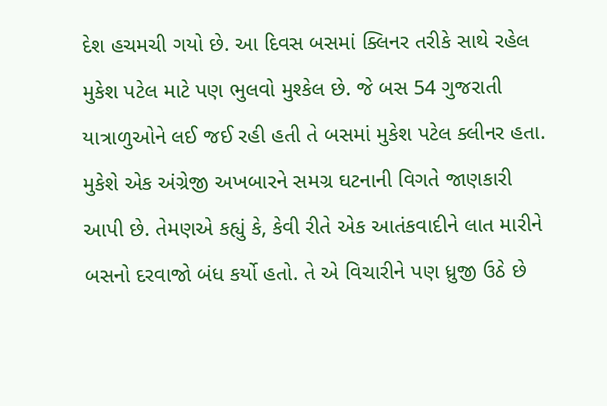દેશ હચમચી ગયો છે. આ દિવસ બસમાં ક્લિનર તરીકે સાથે રહેલ મુકેશ પટેલ માટે પણ ભુલવો મુશ્કેલ છે. જે બસ 54 ગુજરાતી યાત્રાળુઓને લઈ જઈ રહી હતી તે બસમાં મુકેશ પટેલ ક્લીનર હતા. મુકેશે એક અંગ્રેજી અખબારને સમગ્ર ઘટનાની વિગતે જાણકારી આપી છે. તેમણએ કહ્યું કે, કેવી રીતે એક આતંકવાદીને લાત મારીને બસનો દરવાજો બંધ કર્યો હતો. તે એ વિચારીને પણ ધ્રુજી ઉઠે છે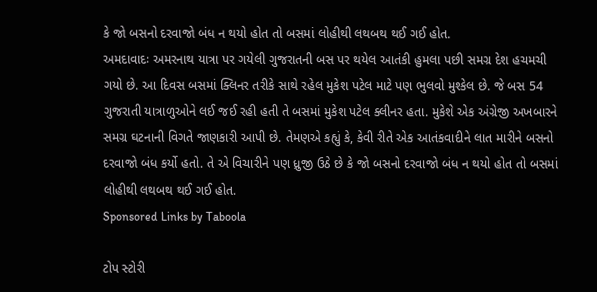કે જો બસનો દરવાજો બંધ ન થયો હોત તો બસમાં લોહીથી લથબથ થઈ ગઈ હોત.
અમદાવાદઃ અમરનાથ યાત્રા પર ગયેલી ગુજરાતની બસ પર થયેલ આતંકી હુમલા પછી સમગ્ર દેશ હચમચી ગયો છે. આ દિવસ બસમાં ક્લિનર તરીકે સાથે રહેલ મુકેશ પટેલ માટે પણ ભુલવો મુશ્કેલ છે. જે બસ 54 ગુજરાતી યાત્રાળુઓને લઈ જઈ રહી હતી તે બસમાં મુકેશ પટેલ ક્લીનર હતા. મુકેશે એક અંગ્રેજી અખબારને સમગ્ર ઘટનાની વિગતે જાણકારી આપી છે. તેમણએ કહ્યું કે, કેવી રીતે એક આતંકવાદીને લાત મારીને બસનો દરવાજો બંધ કર્યો હતો. તે એ વિચારીને પણ ધ્રુજી ઉઠે છે કે જો બસનો દરવાજો બંધ ન થયો હોત તો બસમાં લોહીથી લથબથ થઈ ગઈ હોત.
Sponsored Links by Taboola

ટોપ સ્ટોરી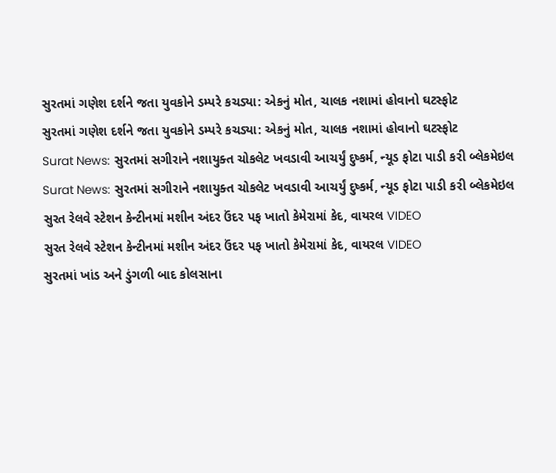સુરતમાં ગણેશ દર્શને જતા યુવકોને ડમ્પરે કચડ્યા: એકનું મોત, ચાલક નશામાં હોવાનો ઘટસ્ફોટ
સુરતમાં ગણેશ દર્શને જતા યુવકોને ડમ્પરે કચડ્યા: એકનું મોત, ચાલક નશામાં હોવાનો ઘટસ્ફોટ
Surat News: સુરતમાં સગીરાને નશાયુક્ત ચોકલેટ ખવડાવી આચર્યું દુષ્કર્મ, ન્યૂડ ફોટા પાડી કરી બ્લેકમેઇલ
Surat News: સુરતમાં સગીરાને નશાયુક્ત ચોકલેટ ખવડાવી આચર્યું દુષ્કર્મ, ન્યૂડ ફોટા પાડી કરી બ્લેકમેઇલ
સુરત રેલવે સ્ટેશન કેન્ટીનમાં મશીન અંદર ઉંદર પફ ખાતો કેમેરામાં કેદ, વાયરલ VIDEO
સુરત રેલવે સ્ટેશન કેન્ટીનમાં મશીન અંદર ઉંદર પફ ખાતો કેમેરામાં કેદ, વાયરલ VIDEO
સુરતમાં ખાંડ અને ડુંગળી બાદ કોલસાના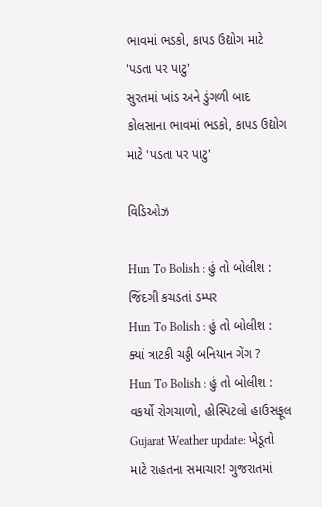ભાવમાં ભડકો, કાપડ ઉદ્યોગ માટે 'પડતા પર પાટુ'
સુરતમાં ખાંડ અને ડુંગળી બાદ કોલસાના ભાવમાં ભડકો, કાપડ ઉદ્યોગ માટે 'પડતા પર પાટુ'

વિડિઓઝ

Hun To Bolish : હું તો બોલીશ : જિંદગી કચડતાં ડમ્પર
Hun To Bolish : હું તો બોલીશ : ક્યાં ત્રાટકી ચડ્ડી બનિયાન ગેંગ ?
Hun To Bolish : હું તો બોલીશ : વકર્યો રોગચાળો, હોસ્પિટલો હાઉસફૂલ
Gujarat Weather update: ખેડૂતો માટે રાહતના સમાચાર! ગુજરાતમાં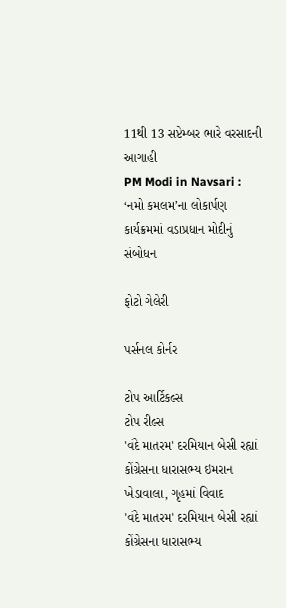11થી 13 સપ્ટેમ્બર ભારે વરસાદની આગાહી
PM Modi in Navsari : ‘નમો કમલમ’ના લોકાર્પણ કાર્યક્રમમાં વડાપ્રધાન મોદીનું સંબોધન

ફોટો ગેલેરી

પર્સનલ કોર્નર

ટોપ આર્ટિકલ્સ
ટોપ રીલ્સ
'વંદે માતરમ' દરમિયાન બેસી રહ્યાં કોંગ્રેસના ધારાસભ્ય ઇમરાન ખેડાવાલા, ગૃહમાં વિવાદ
'વંદે માતરમ' દરમિયાન બેસી રહ્યાં કોંગ્રેસના ધારાસભ્ય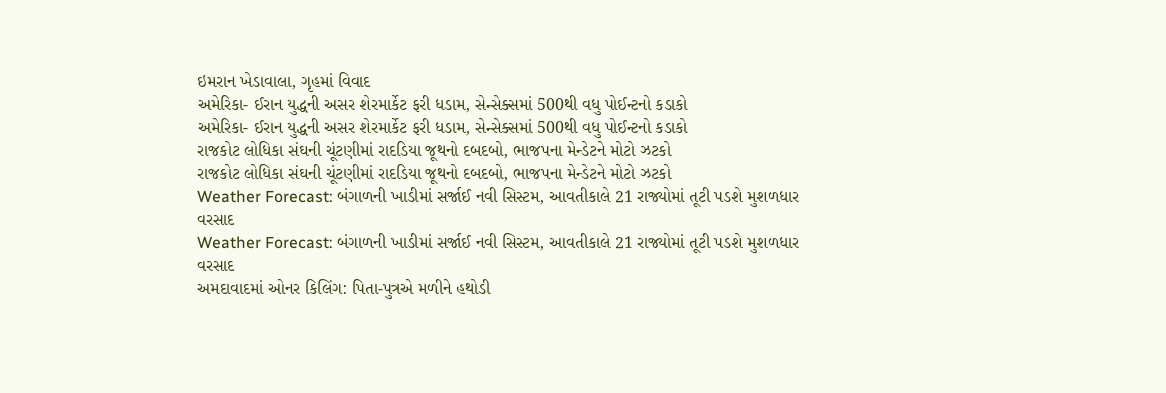ઇમરાન ખેડાવાલા, ગૃહમાં વિવાદ
અમેરિકા- ઈરાન યુદ્ધની અસર શેરમાર્કેટ ફરી ધડામ, સેન્સેક્સમાં 500થી વધુ પોઈન્ટનો કડાકો
અમેરિકા- ઈરાન યુદ્ધની અસર શેરમાર્કેટ ફરી ધડામ, સેન્સેક્સમાં 500થી વધુ પોઈન્ટનો કડાકો
રાજકોટ લોધિકા સંઘની ચૂંટણીમાં રાદડિયા જૂથનો દબદબો, ભાજપના મેન્ડેટને મોટો ઝટકો
રાજકોટ લોધિકા સંઘની ચૂંટણીમાં રાદડિયા જૂથનો દબદબો, ભાજપના મેન્ડેટને મોટો ઝટકો
Weather Forecast: બંગાળની ખાડીમાં સર્જાઈ નવી સિસ્ટમ, આવતીકાલે 21 રાજ્યોમાં તૂટી પડશે મુશળધાર વરસાદ
Weather Forecast: બંગાળની ખાડીમાં સર્જાઈ નવી સિસ્ટમ, આવતીકાલે 21 રાજ્યોમાં તૂટી પડશે મુશળધાર વરસાદ
અમદાવાદમાં ઓનર કિલિંગ: પિતા-પુત્રએ મળીને હથોડી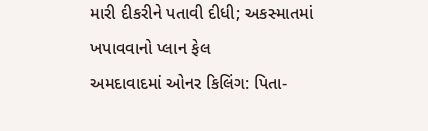મારી દીકરીને પતાવી દીધી; અકસ્માતમાં ખપાવવાનો પ્લાન ફેલ
અમદાવાદમાં ઓનર કિલિંગ: પિતા-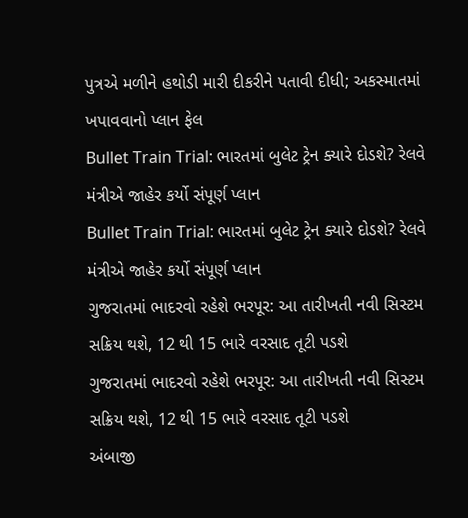પુત્રએ મળીને હથોડી મારી દીકરીને પતાવી દીધી; અકસ્માતમાં ખપાવવાનો પ્લાન ફેલ
Bullet Train Trial: ભારતમાં બુલેટ ટ્રેન ક્યારે દોડશે? રેલવે મંત્રીએ જાહેર કર્યો સંપૂર્ણ પ્લાન
Bullet Train Trial: ભારતમાં બુલેટ ટ્રેન ક્યારે દોડશે? રેલવે મંત્રીએ જાહેર કર્યો સંપૂર્ણ પ્લાન
ગુજરાતમાં ભાદરવો રહેશે ભરપૂર: આ તારીખતી નવી સિસ્ટમ સક્રિય થશે, 12 થી 15 ભારે વરસાદ તૂટી પડશે
ગુજરાતમાં ભાદરવો રહેશે ભરપૂર: આ તારીખતી નવી સિસ્ટમ સક્રિય થશે, 12 થી 15 ભારે વરસાદ તૂટી પડશે
અંબાજી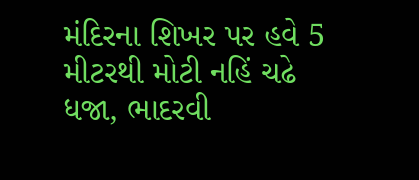મંદિરના શિખર પર હવે 5 મીટરથી મોટી નહિં ચઢે ધજા, ભાદરવી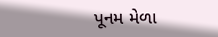પૂનમ મેળા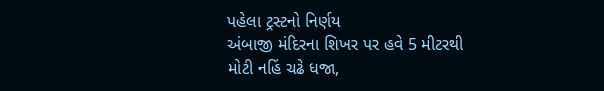પહેલા ટ્રસ્ટનો નિર્ણય
અંબાજી મંદિરના શિખર પર હવે 5 મીટરથી મોટી નહિં ચઢે ધજા,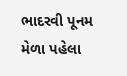ભાદરવી પૂનમ મેળા પહેલા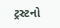ટ્રસ્ટનો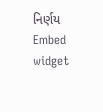નિર્ણય
Embed widget